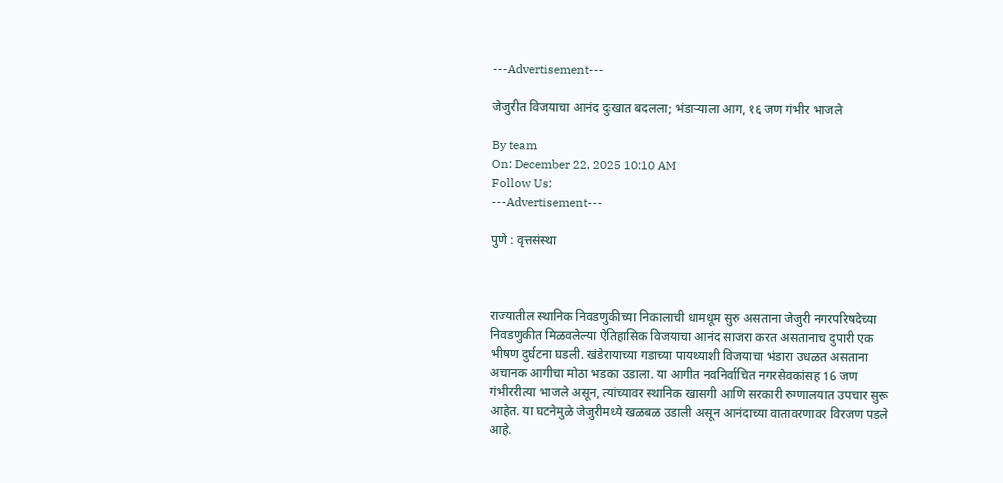---Advertisement---

जेजुरीत विजयाचा आनंद दुःखात बदलला; भंडाऱ्याला आग, १६ जण गंभीर भाजले

By team
On: December 22, 2025 10:10 AM
Follow Us:
---Advertisement---

पुणे : वृत्तसंस्था



राज्यातील स्थानिक निवडणुकीच्या निकालाची धामधूम सुरु असताना जेजुरी नगरपरिषदेच्या निवडणुकीत मिळवलेल्या ऐतिहासिक विजयाचा आनंद साजरा करत असतानाच दुपारी एक भीषण दुर्घटना घडली. खंडेरायाच्या गडाच्या पायथ्याशी विजयाचा भंडारा उधळत असताना अचानक आगीचा मोठा भडका उडाला. या आगीत नवनिर्वाचित नगरसेवकांसह 16 जण गंभीररीत्या भाजले असून, त्यांच्यावर स्थानिक खासगी आणि सरकारी रुग्णालयात उपचार सुरू आहेत. या घटनेमुळे जेजुरीमध्ये खळबळ उडाली असून आनंदाच्या वातावरणावर विरजण पडले आहे.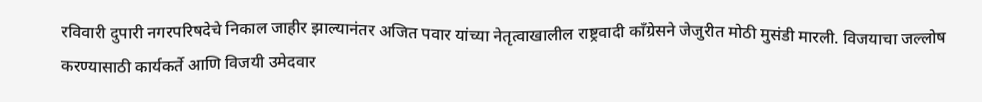रविवारी दुपारी नगरपरिषदेचे निकाल जाहीर झाल्यानंतर अजित पवार यांच्या नेतृत्वाखालील राष्ट्रवादी काँग्रेसने जेजुरीत मोठी मुसंडी मारली. विजयाचा जल्लोष करण्यासाठी कार्यकर्ते आणि विजयी उमेदवार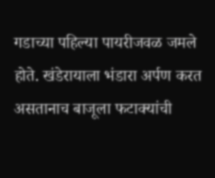गडाच्या पहिल्या पायरीजवळ जमले होते. खंडेरायाला भंडारा अर्पण करत असतानाच बाजूला फटाक्यांची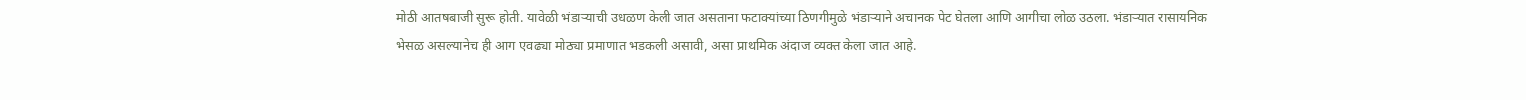मोठी आतषबाजी सुरू होती. यावेळी भंडाऱ्याची उधळण केली जात असताना फटाक्यांच्या ठिणगीमुळे भंडाऱ्याने अचानक पेट घेतला आणि आगीचा लोळ उठला. भंडाऱ्यात रासायनिक भेसळ असल्यानेच ही आग एवढ्या मोठ्या प्रमाणात भडकली असावी, असा प्राथमिक अंदाज व्यक्त केला जात आहे.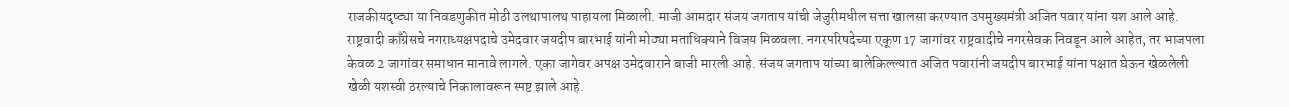राजकीयदृष्ट्या या निवडणुकीत मोठी उलथापालथ पाहायला मिळाली. माजी आमदार संजय जगताप यांची जेजुरीमधील सत्ता खालसा करण्यात उपमुख्यमंत्री अजित पवार यांना यश आले आहे. राष्ट्रवादी काँग्रेसचे नगराध्यक्षपदाचे उमेदवार जयदीप बारभाई यांनी मोठ्या मताधिक्याने विजय मिळवला. नगरपरिषदेच्या एकूण 17 जागांवर राष्ट्रवादीचे नगरसेवक निवडून आले आहेत, तर भाजपला केवळ 2 जागांवर समाधान मानावे लागले. एका जागेवर अपक्ष उमेदवाराने बाजी मारली आहे. संजय जगताप यांच्या बालेकिल्ल्यात अजित पवारांनी जयदीप बारभाई यांना पक्षात घेऊन खेळलेली खेळी यशस्वी ठरल्याचे निकालावरून स्पष्ट झाले आहे.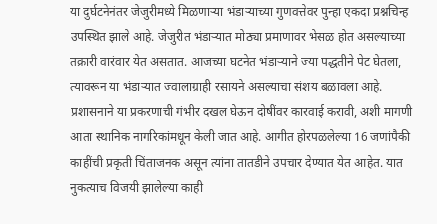या दुर्घटनेनंतर जेजुरीमध्ये मिळणाऱ्या भंडाऱ्याच्या गुणवत्तेवर पुन्हा एकदा प्रश्नचिन्ह उपस्थित झाले आहे. जेजुरीत भंडाऱ्यात मोठ्या प्रमाणावर भेसळ होत असल्याच्या तक्रारी वारंवार येत असतात. आजच्या घटनेत भंडाऱ्याने ज्या पद्धतीने पेट घेतला, त्यावरून या भंडाऱ्यात ज्वालाग्राही रसायने असल्याचा संशय बळावला आहे. प्रशासनाने या प्रकरणाची गंभीर दखल घेऊन दोषींवर कारवाई करावी, अशी मागणी आता स्थानिक नागरिकांमधून केली जात आहे. आगीत होरपळलेल्या 16 जणांपैकी काहींची प्रकृती चिंताजनक असून त्यांना तातडीने उपचार देण्यात येत आहेत. यात नुकत्याच विजयी झालेल्या काही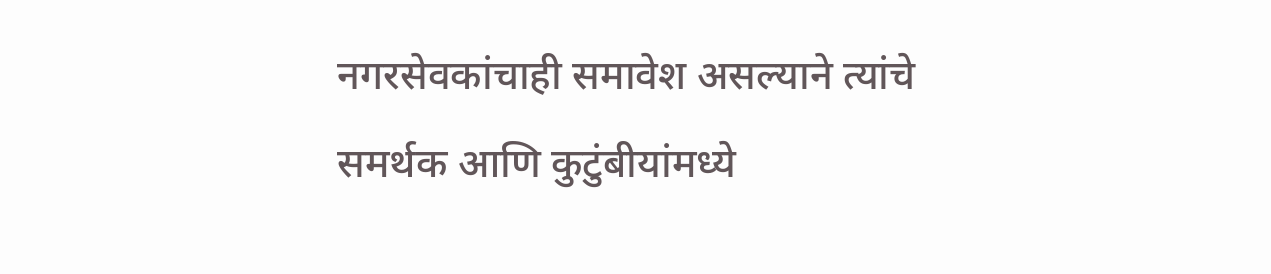नगरसेवकांचाही समावेश असल्याने त्यांचे समर्थक आणि कुटुंबीयांमध्ये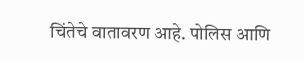चिंतेचे वातावरण आहे. पोलिस आणि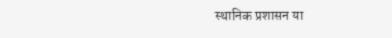स्थानिक प्रशासन या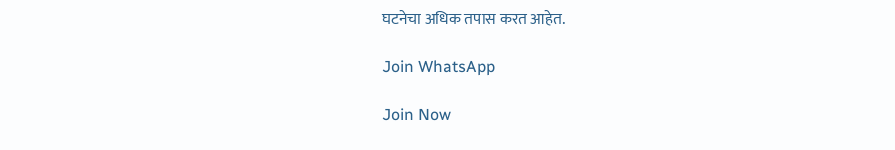घटनेचा अधिक तपास करत आहेत.

Join WhatsApp

Join Now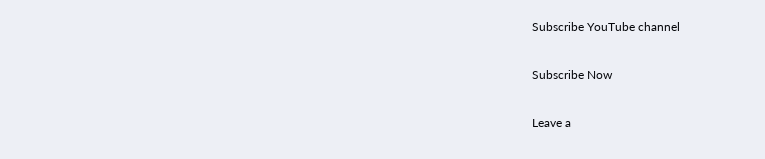Subscribe YouTube channel

Subscribe Now

Leave a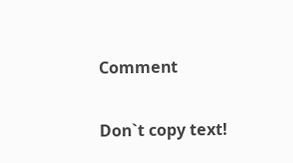Comment

Don`t copy text!